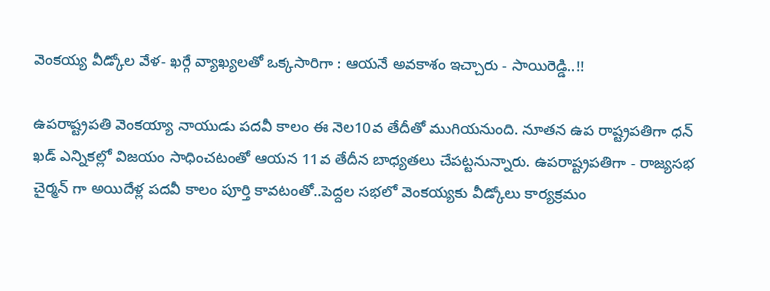వెంకయ్య వీడ్కోల వేళ- ఖర్గే వ్యాఖ్యలతో ఒక్కసారిగా : ఆయనే అవకాశం ఇచ్చారు - సాయిరెడ్డి..!!

ఉపరాష్ట్రపతి వెంకయ్యా నాయుడు పదవీ కాలం ఈ నెల10వ తేదీతో ముగియనుంది. నూతన ఉప రాష్ట్రపతిగా ధన్ ఖడ్ ఎన్నికల్లో విజయం సాధించటంతో ఆయన 11వ తేదీన బాధ్యతలు చేపట్టనున్నారు. ఉపరాష్ట్రపతిగా - రాజ్యసభ చైర్మన్ గా అయిదేళ్ల పదవీ కాలం పూర్తి కావటంతో..పెద్దల సభలో వెంకయ్యకు వీడ్కోలు కార్యక్రమం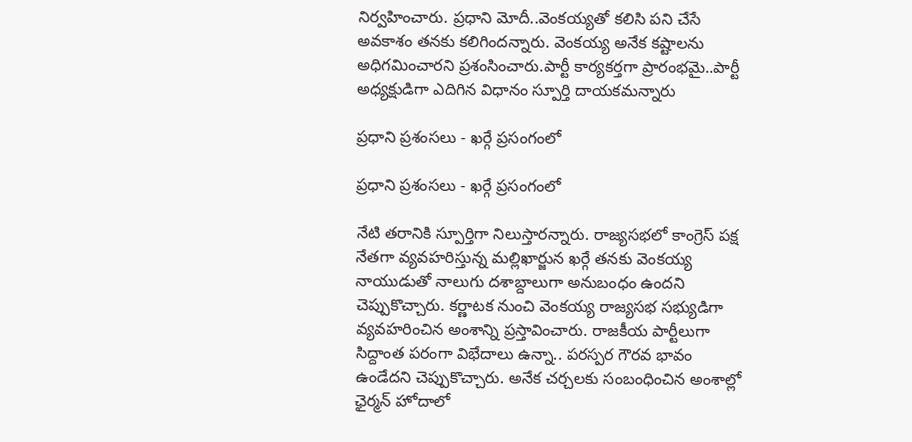నిర్వహించారు. ప్రధాని మోదీ..వెంకయ్యతో కలిసి పని చేసే అవకాశం తనకు కలిగిందన్నారు. వెంకయ్య అనేక కష్టాలను అధిగమించారని ప్రశంసించారు.పార్టీ కార్యకర్తగా ప్రారంభమై..పార్టీ అధ్యక్షుడిగా ఎదిగిన విధానం స్పూర్తి దాయకమన్నారు

ప్రధాని ప్రశంసలు - ఖర్గే ప్రసంగంలో

ప్రధాని ప్రశంసలు - ఖర్గే ప్రసంగంలో

నేటి తరానికి స్పూర్తిగా నిలుస్తారన్నారు. రాజ్యసభలో కాంగ్రెస్ పక్ష నేతగా వ్యవహరిస్తున్న మల్లిఖార్జున ఖర్గే తనకు వెంకయ్య నాయుడుతో నాలుగు దశాబ్దాలుగా అనుబంధం ఉందని చెప్పుకొచ్చారు. కర్ణాటక నుంచి వెంకయ్య రాజ్యసభ సభ్యుడిగా వ్యవహరించిన అంశాన్ని ప్రస్తావించారు. రాజకీయ పార్టీలుగా సిద్దాంత పరంగా విభేదాలు ఉన్నా.. పరస్పర గౌరవ భావం ఉండేదని చెప్పుకొచ్చారు. అనేక చర్చలకు సంబంధించిన అంశాల్లో ఛైర్మన్ హోదాలో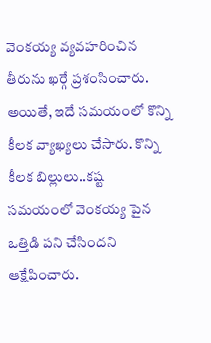వెంకయ్య వ్యవహరించిన తీరును ఖర్గే ప్రశంసించారు. అయితే, ఇదే సమయంలో కొన్ని కీలక వ్యాఖ్యలు చేసారు. కొన్ని కీలక బిల్లులు..కష్ట సమయంలో వెంకయ్య పైన ఒత్తిడి పని చేసిందని ఆక్షేపించారు.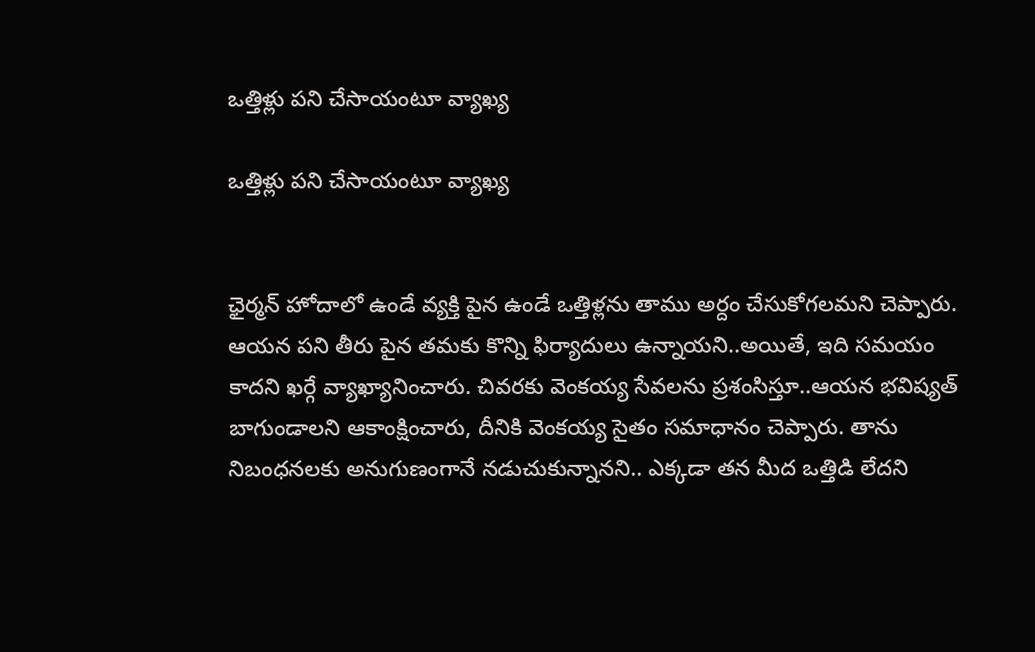ఒత్తిళ్లు పని చేసాయంటూ వ్యాఖ్య

ఒత్తిళ్లు పని చేసాయంటూ వ్యాఖ్య


ఛైర్మన్ హోదాలో ఉండే వ్యక్తి పైన ఉండే ఒత్తిళ్లను తాము అర్దం చేసుకోగలమని చెప్పారు. ఆయన పని తీరు పైన తమకు కొన్ని ఫిర్యాదులు ఉన్నాయని..అయితే, ఇది సమయం కాదని ఖర్గే వ్యాఖ్యానించారు. చివరకు వెంకయ్య సేవలను ప్రశంసిస్తూ..ఆయన భవిష్యత్ బాగుండాలని ఆకాంక్షించారు, దీనికి వెంకయ్య సైతం సమాధానం చెప్పారు. తాను నిబంధనలకు అనుగుణంగానే నడుచుకున్నానని.. ఎక్కడా తన మీద ఒత్తిడి లేదని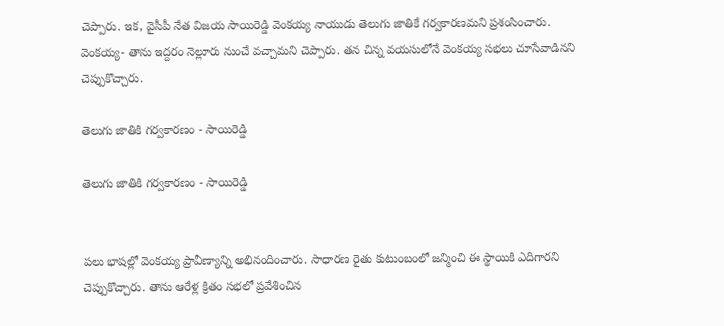చెప్పారు. ఇక, వైసీపీ నేత విజయ సాయిరెడ్డి వెంకయ్య నాయుడు తెలుగు జాతికే గర్వకారణమని ప్రశంసించారు. వెంకయ్య- తాను ఇద్దరం నెల్లూరు నుంచే వచ్చామని చెప్పారు. తన చిన్న వయసులోనే వెంకయ్య సభలు చూసేవాడినని చెప్పుకొచ్చారు.

తెలుగు జాతికి గర్వకారణం - సాయిరెడ్డి

తెలుగు జాతికి గర్వకారణం - సాయిరెడ్డి


పలు భాషల్లో వెంకయ్య ప్రావీణ్యాన్ని అభినందించారు. సాధారణ రైతు కుటుంబంలో జన్మించి ఈ స్థాయికి ఎదిగారని చెప్పుకొచ్చారు. తాను ఆరేళ్ల క్రితం సభలో ప్రవేశించిన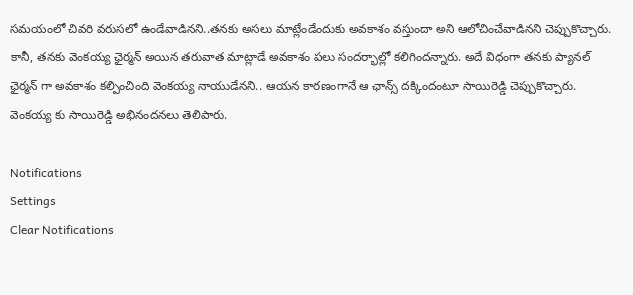సమయంలో చివరి వరుసలో ఉండేవాడినని..తనకు అసలు మాట్లేండేందుకు అవకాశం వస్తుందా అని ఆలోచించేవాడినని చెప్పుకొచ్చారు. కానీ, తనకు వెంకయ్య ఛైర్మన్ అయిన తరువాత మాట్లాడే అవకాశం పలు సందర్భాల్లో కలిగిందన్నారు. అదే విధంగా తనకు ప్యానల్ ఛైర్మన్ గా అవకాశం కల్పించింది వెంకయ్య నాయుడేనని.. ఆయన కారణంగానే ఆ ఛాన్స్ దక్కిందంటూ సాయిరెడ్డి చెప్పుకొచ్చారు. వెంకయ్య కు సాయిరెడ్డి అభినందనలు తెలిపారు.

Notifications
Settings
Clear Notifications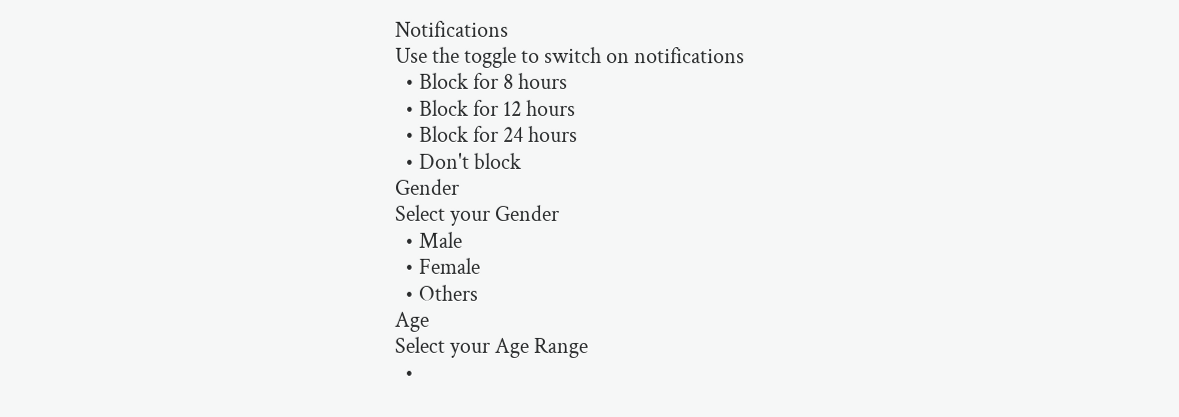Notifications
Use the toggle to switch on notifications
  • Block for 8 hours
  • Block for 12 hours
  • Block for 24 hours
  • Don't block
Gender
Select your Gender
  • Male
  • Female
  • Others
Age
Select your Age Range
  •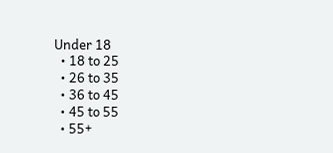Under 18
  • 18 to 25
  • 26 to 35
  • 36 to 45
  • 45 to 55
  • 55+